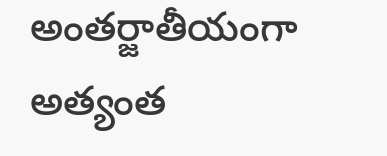అంతర్జాతీయంగా అత్యంత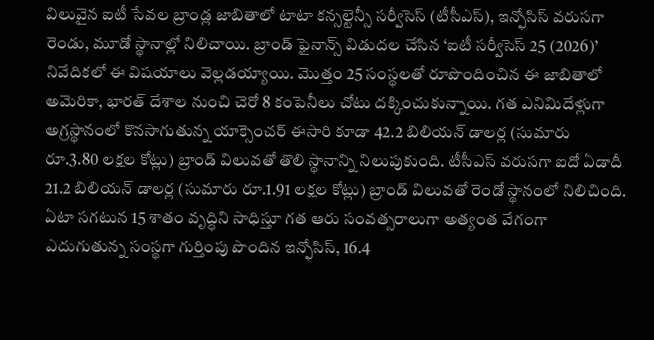విలువైన ఐటీ సేవల బ్రాండ్ల జాబితాలో టాటా కన్సల్టెన్సీ సర్వీసెస్ (టీసీఎస్), ఇన్ఫోసిస్ వరుసగా రెండు, మూడో స్థానాల్లో నిలిచాయి. బ్రాండ్ ఫైనాన్స్ విడుదల చేసిన ‘ఐటీ సర్వీసెస్ 25 (2026)’ నివేదికలో ఈ విషయాలు వెల్లడయ్యాయి. మొత్తం 25 సంస్థలతో రూపొందించిన ఈ జాబితాలో అమెరికా, భారత్ దేశాల నుంచి చెరో 8 కంపెనీలు చోటు దక్కించుకున్నాయి. గత ఎనిమిదేళ్లుగా అగ్రస్థానంలో కొనసాగుతున్న యాక్సెంచర్ ఈసారి కూడా 42.2 బిలియన్ డాలర్ల (సుమారు రూ.3.80 లక్షల కోట్లు) బ్రాండ్ విలువతో తొలి స్థానాన్ని నిలుపుకుంది. టీసీఎస్ వరుసగా ఐదో ఏడాదీ 21.2 బిలియన్ డాలర్ల (సుమారు రూ.1.91 లక్షల కోట్లు) బ్రాండ్ విలువతో రెండో స్థానంలో నిలిచింది.
ఏటా సగటున 15 శాతం వృద్ధిని సాధిస్తూ గత ఆరు సంవత్సరాలుగా అత్యంత వేగంగా ఎదుగుతున్న సంస్థగా గుర్తింపు పొందిన ఇన్ఫోసిస్, 16.4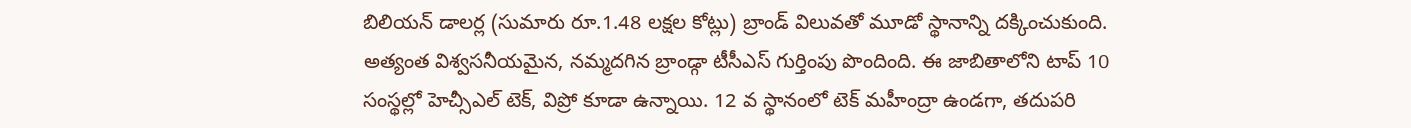బిలియన్ డాలర్ల (సుమారు రూ.1.48 లక్షల కోట్లు) బ్రాండ్ విలువతో మూడో స్థానాన్ని దక్కించుకుంది. అత్యంత విశ్వసనీయమైన, నమ్మదగిన బ్రాండ్గా టీసీఎస్ గుర్తింపు పొందింది. ఈ జాబితాలోని టాప్ 10 సంస్థల్లో హెచ్సీఎల్ టెక్, విప్రో కూడా ఉన్నాయి. 12 వ స్థానంలో టెక్ మహీంద్రా ఉండగా, తదుపరి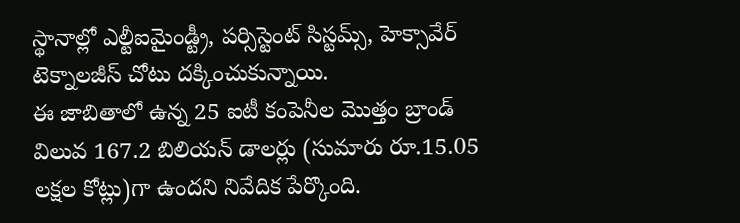స్థానాల్లో ఎల్టీఐమైండ్ట్రీ, పర్సిస్టెంట్ సిస్టమ్స్, హెక్సావేర్ టెక్నాలజీస్ చోటు దక్కించుకున్నాయి.
ఈ జాబితాలో ఉన్న 25 ఐటీ కంపెనీల మొత్తం బ్రాండ్ విలువ 167.2 బిలియన్ డాలర్లు (సుమారు రూ.15.05 లక్షల కోట్లు)గా ఉందని నివేదిక పేర్కొంది.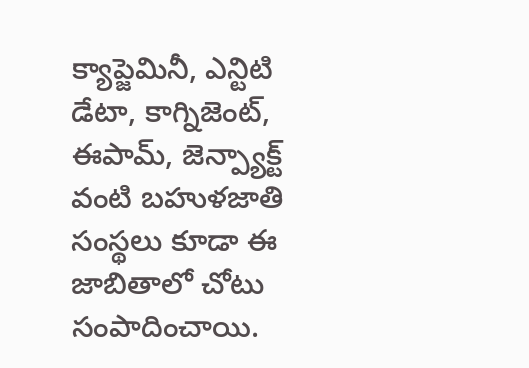క్యాప్జెమినీ, ఎన్టిటి డేటా, కాగ్నిజెంట్, ఈపామ్, జెన్ప్యాక్ట్ వంటి బహుళజాతి సంస్థలు కూడా ఈ జాబితాలో చోటు సంపాదించాయి.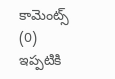కామెంట్స్ (0)
ఇప్పటికి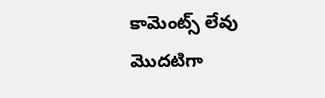కామెంట్స్ లేవు
మొదటిగా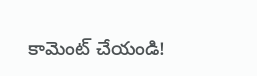కామెంట్ చేయండి!